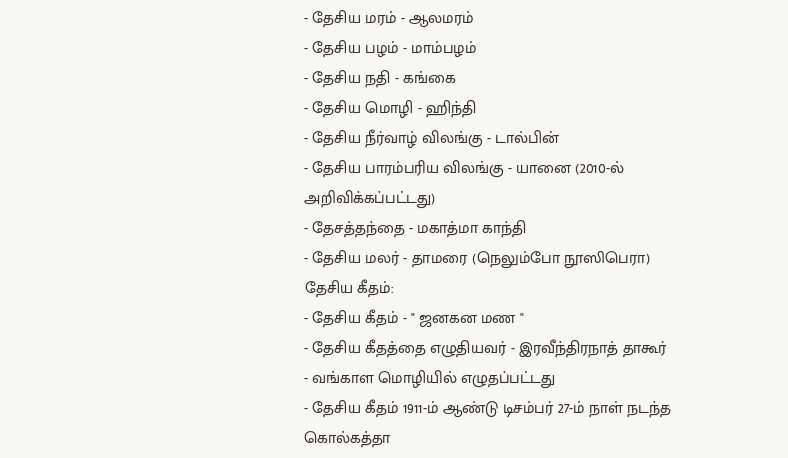- தேசிய மரம் - ஆலமரம்
- தேசிய பழம் - மாம்பழம்
- தேசிய நதி - கங்கை
- தேசிய மொழி - ஹிந்தி
- தேசிய நீர்வாழ் விலங்கு - டால்பின்
- தேசிய பாரம்பரிய விலங்கு - யானை (2010-ல் அறிவிக்கப்பட்டது)
- தேசத்தந்தை - மகாத்மா காந்தி
- தேசிய மலர் - தாமரை (நெலும்போ நூஸிபெரா)
தேசிய கீதம்:
- தேசிய கீதம் - " ஜனகன மண "
- தேசிய கீதத்தை எழுதியவர் - இரவீந்திரநாத் தாகூர்
- வங்காள மொழியில் எழுதப்பட்டது
- தேசிய கீதம் 1911-ம் ஆண்டு டிசம்பர் 27-ம் நாள் நடந்த கொல்கத்தா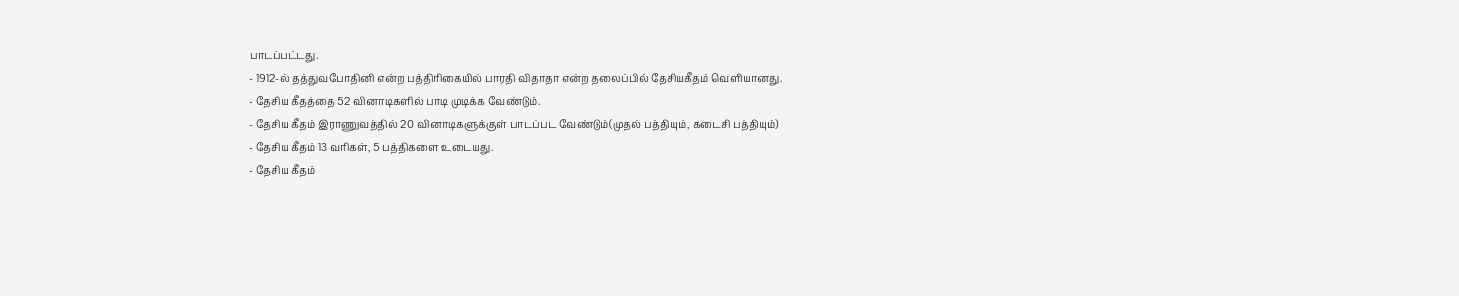பாடப்பட்டது.
- 1912-ல் தத்துவபோதினி என்ற பத்திரிகையில் பாரதி விதாதா என்ற தலைப்பில் தேசியகீதம் வெளியானது.
- தேசிய கீதத்தை 52 வினாடிகளில் பாடி முடிக்க வேண்டும்.
- தேசிய கீதம் இராணுவத்தில் 20 வினாடிகளுக்குள் பாடப்பட வேண்டும்(முதல் பத்தியும், கடைசி பத்தியும்)
- தேசிய கீதம் 13 வரிகள், 5 பத்திகளை உடையது.
- தேசிய கீதம்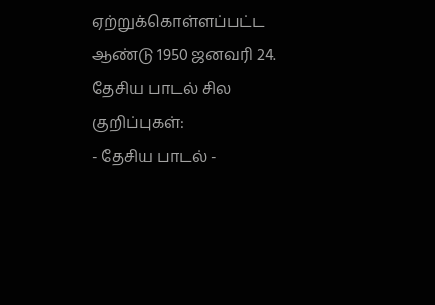ஏற்றுக்கொள்ளப்பட்ட ஆண்டு 1950 ஜனவரி 24.
தேசிய பாடல் சில குறிப்புகள்:
- தேசிய பாடல் -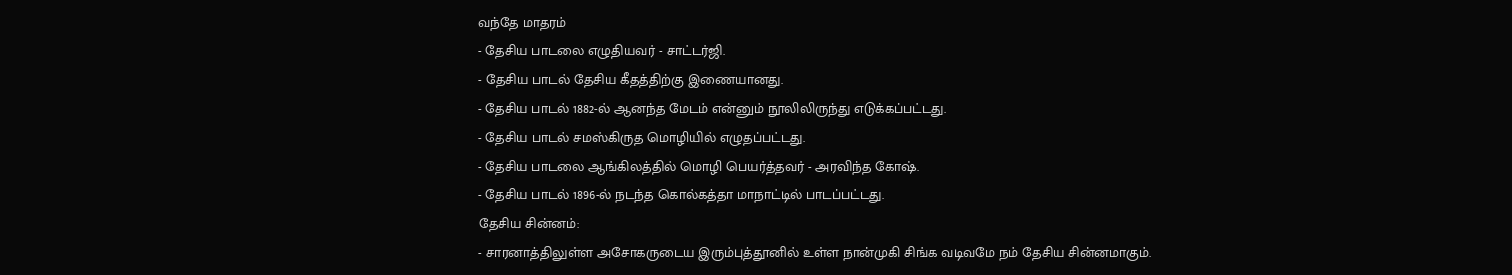வந்தே மாதரம்
- தேசிய பாடலை எழுதியவர் - சாட்டர்ஜி.
- தேசிய பாடல் தேசிய கீதத்திற்கு இணையானது.
- தேசிய பாடல் 1882-ல் ஆனந்த மேடம் என்னும் நூலிலிருந்து எடுக்கப்பட்டது.
- தேசிய பாடல் சமஸ்கிருத மொழியில் எழுதப்பட்டது.
- தேசிய பாடலை ஆங்கிலத்தில் மொழி பெயர்த்தவர் - அரவிந்த கோஷ்.
- தேசிய பாடல் 1896-ல் நடந்த கொல்கத்தா மாநாட்டில் பாடப்பட்டது.
தேசிய சின்னம்:
- சாரனாத்திலுள்ள அசோகருடைய இரும்புத்தூனில் உள்ள நான்முகி சிங்க வடிவமே நம் தேசிய சின்னமாகும்.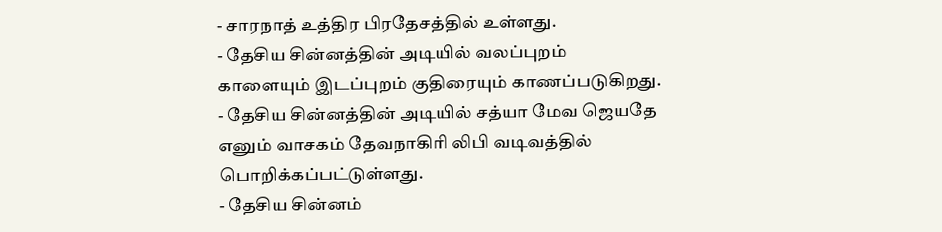- சாரநாத் உத்திர பிரதேசத்தில் உள்ளது.
- தேசிய சின்னத்தின் அடியில் வலப்புறம் காளையும் இடப்புறம் குதிரையும் காணப்படுகிறது.
- தேசிய சின்னத்தின் அடியில் சத்யா மேவ ஜெயதே எனும் வாசகம் தேவநாகிரி லிபி வடிவத்தில் பொறிக்கப்பட்டுள்ளது.
- தேசிய சின்னம்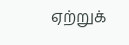ஏற்றுக்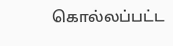கொல்லப்பட்ட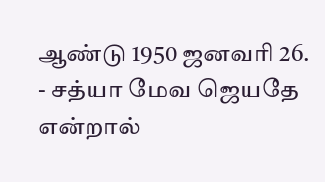ஆண்டு 1950 ஜனவரி 26.
- சத்யா மேவ ஜெயதே என்றால்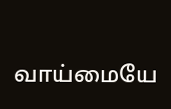வாய்மையே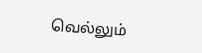வெல்லும்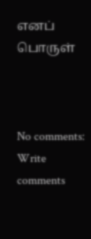எனப் பொருள்



No comments:
Write comments